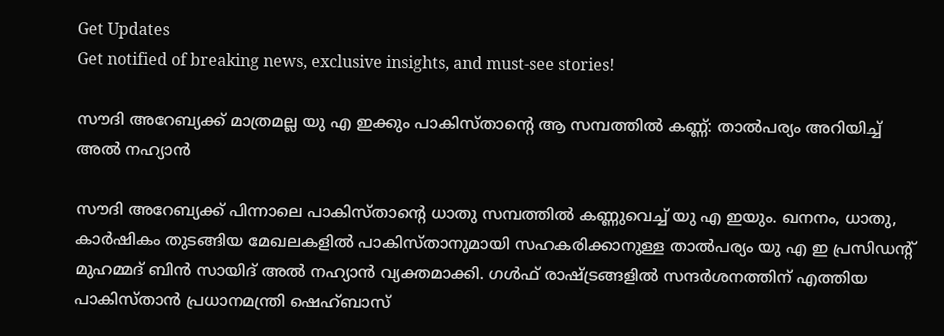Get Updates
Get notified of breaking news, exclusive insights, and must-see stories!

സൗദി അറേബ്യക്ക് മാത്രമല്ല യു എ ഇക്കും പാകിസ്താന്റെ ആ സമ്പത്തില്‍ കണ്ണ്: താല്‍പര്യം അറിയിച്ച് അൽ നഹ്യാൻ

സൗദി അറേബ്യക്ക് പിന്നാലെ പാകിസ്താന്റെ ധാതു സമ്പത്തില്‍ കണ്ണുവെച്ച് യു എ ഇയും. ഖനനം, ധാതു, കാർഷികം തുടങ്ങിയ മേഖലകളില്‍ പാകിസ്താനുമായി സഹകരിക്കാനുള്ള താല്‍പര്യം യു എ ഇ പ്രസിഡൻ്റ് മുഹമ്മദ് ബിൻ സായിദ് അൽ നഹ്യാൻ വ്യക്തമാക്കി. ഗള്‍ഫ് രാഷ്ട്രങ്ങളില്‍ സന്ദർശനത്തിന് എത്തിയ പാകിസ്താന്‍ പ്രധാനമന്ത്രി ഷെഹ്ബാസ്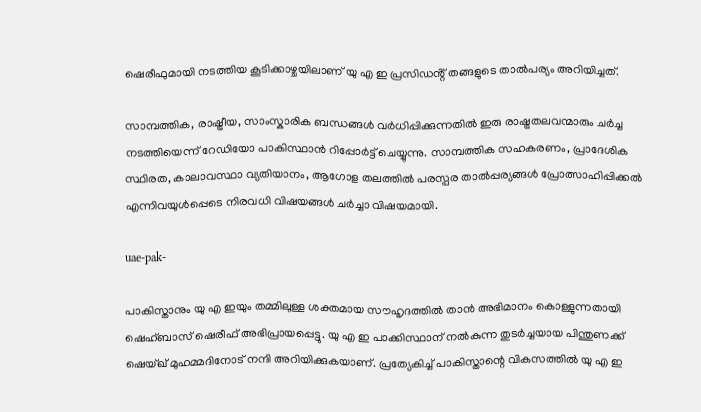ഷെരീഫുമായി നടത്തിയ കൂടിക്കാഴ്ചയിലാണ് യു എ ഇ പ്രസിഡൻ്റ് തങ്ങളുടെ താല്‍പര്യം അറിയിച്ചത്.

സാമ്പത്തിക, രാഷ്ട്രീയ, സാംസ്കാരിക ബന്ധങ്ങൾ വർധിപ്പിക്കുന്നതില്‍ ഇരു രാഷ്ട്രതലവന്മാരും ചർച്ച നടത്തിയെന്ന് റേഡിയോ പാകിസ്ഥാൻ റിപ്പോർട്ട് ചെയ്യുന്നു. സാമ്പത്തിക സഹകരണം, പ്രാദേശിക സ്ഥിരത, കാലാവസ്ഥാ വ്യതിയാനം, ആഗോള തലത്തിൽ പരസ്പര താൽപ്പര്യങ്ങൾ പ്രോത്സാഹിപ്പിക്കൽ എന്നിവയുൾപ്പെടെ നിരവധി വിഷയങ്ങൾ ചർച്ചാ വിഷയമായി.

uae-pak-

പാകിസ്താനും യു എ ഇയും തമ്മിലുള്ള ശക്തമായ സൗഹൃദത്തിൽ താന്‍ അഭിമാനം കൊള്ളുന്നതായി ഷെഹ്ബാസ് ഷെരീഫ് അഭിപ്രായപ്പെട്ടു. യു എ ഇ പാക്കിസ്ഥാന് നൽകുന്ന തുടർച്ചയായ പിന്തുണക്ക് ഷെയ്ഖ് മുഹമ്മദിനോട് നന്ദി അറിയിക്കുകയാണ്. പ്രത്യേകിച്ച് പാകിസ്താന്റെ വികസത്തില്‍ യു എ ഇ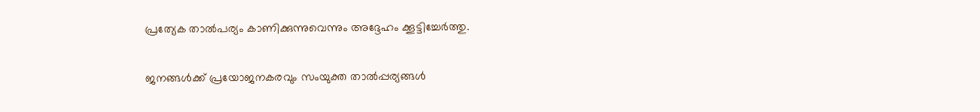പ്രത്യേക താല്‍പര്യം കാണിക്കുന്നുവെന്നും അദ്ദേഹം ക്കൂട്ടിച്ചേർത്തു.

ജനങ്ങൾക്ക് പ്രയോജനകരവും സംയുക്ത താൽപ്പര്യങ്ങൾ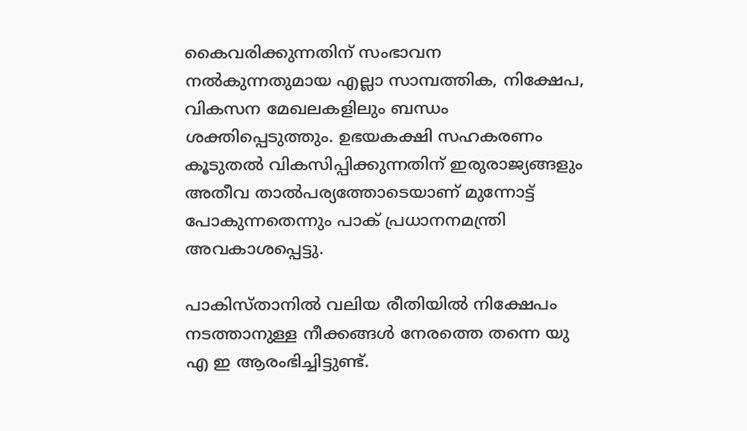കൈവരിക്കുന്നതിന് സംഭാവന നൽകുന്നതുമായ എല്ലാ സാമ്പത്തിക, നിക്ഷേപ, വികസന മേഖലകളിലും ബന്ധം ശക്തിപ്പെടുത്തും. ഉഭയകക്ഷി സഹകരണം കൂടുതൽ വികസിപ്പിക്കുന്നതിന് ഇരുരാജ്യങ്ങളും അതീവ താല്‍പര്യത്തോടെയാണ് മുന്നോട്ട് പോകുന്നതെന്നും പാക് പ്രധാനനമന്ത്രി അവകാശപ്പെട്ടു.

പാകിസ്താനില്‍ വലിയ രീതിയില്‍ നിക്ഷേപം നടത്താനുള്ള നീക്കങ്ങള്‍ നേരത്തെ തന്നെ യു എ ഇ ആരംഭിച്ചിട്ടുണ്ട്.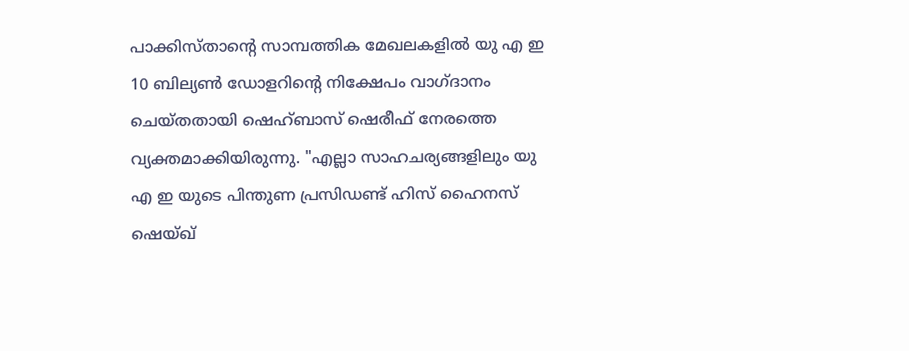പാക്കിസ്താന്റെ സാമ്പത്തിക മേഖലകളിൽ യു എ ഇ 10 ബില്യൺ ഡോളറിൻ്റെ നിക്ഷേപം വാഗ്ദാനം ചെയ്തതായി ഷെഹ്ബാസ് ഷെരീഫ് നേരത്തെ വ്യക്തമാക്കിയിരുന്നു. "എല്ലാ സാഹചര്യങ്ങളിലും യു എ ഇ യുടെ പിന്തുണ പ്രസിഡണ്ട് ഹിസ് ഹൈനസ് ഷെയ്ഖ്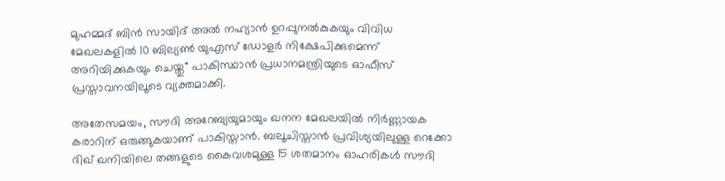മുഹമ്മദ് ബിൻ സായിദ് അൽ നഹ്യാൻ ഉറപ്പുനൽകുകയും വിവിധ മേഖലകളിൽ 10 ബില്യൺ യുഎസ് ഡോളർ നിക്ഷേപിക്കുമെന്ന് അറിയിക്കുകയും ചെയ്തു" പാകിസ്ഥാൻ പ്രധാനമന്ത്രിയുടെ ഓഫീസ് പ്രസ്താവനയിലൂടെ വ്യക്തമാക്കി.

അതേസമയം, സൗദി അറേബ്യയുമായും ഖനന മേഖലയില്‍ നിർണ്ണായക കരാറിന് ഒരുങ്ങുകയാണ് പാകിസ്താന്‍. ബലൂചിസ്താന്‍ പ്രവിശ്യയിലുള്ള റെക്കോ ദിഖ് ഖനിയിലെ തങ്ങളുടെ കൈവശമുള്ള 15 ശതമാനം ഓഹരികള്‍ സൗദി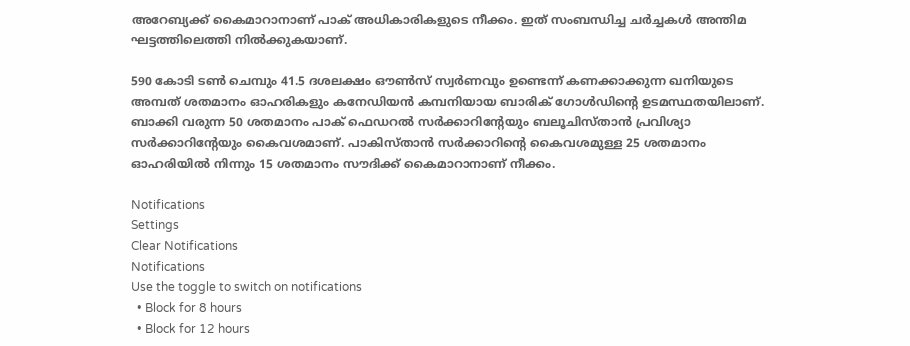അറേബ്യക്ക് കൈമാറാനാണ് പാക് അധികാരികളുടെ നീക്കം. ഇത് സംബന്ധിച്ച ചർച്ചകള്‍ അന്തിമ ഘട്ടത്തിലെത്തി നില്‍ക്കുകയാണ്.

590 കോടി ടണ്‍ ചെമ്പും 41.5 ദശലക്ഷം ഔണ്‍സ് സ്വര്‍ണവും ഉണ്ടെന്ന് കണക്കാക്കുന്ന ഖനിയുടെ അമ്പത് ശതമാനം ഓഹരികളും കനേഡിയന്‍ കമ്പനിയായ ബാരിക് ഗോള്‍ഡിന്റെ ഉടമസ്ഥതയിലാണ്. ബാക്കി വരുന്ന 50 ശതമാനം പാക് ഫെഡറല്‍ സർക്കാറിന്റേയും ബലൂചിസ്താന്‍ പ്രവിശ്യാ സർക്കാറിന്റേയും കൈവശമാണ്. പാകിസ്താന്‍ സർക്കാറിന്റെ കൈവശമുള്ള 25 ശതമാനം ഓഹരിയില്‍ നിന്നും 15 ശതമാനം സൗദിക്ക് കൈമാറാനാണ് നീക്കം.

Notifications
Settings
Clear Notifications
Notifications
Use the toggle to switch on notifications
  • Block for 8 hours
  • Block for 12 hours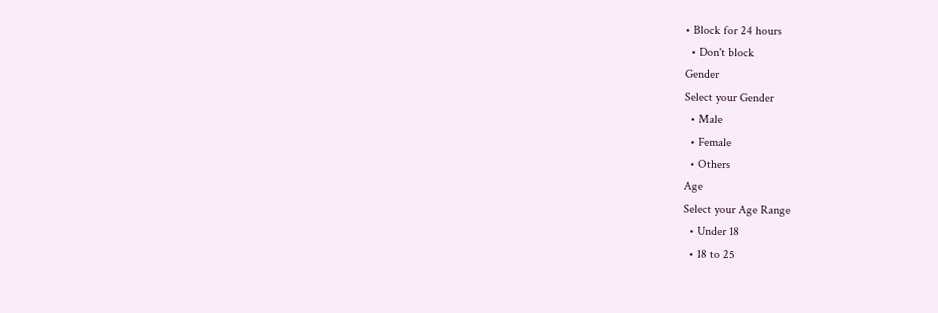• Block for 24 hours
  • Don't block
Gender
Select your Gender
  • Male
  • Female
  • Others
Age
Select your Age Range
  • Under 18
  • 18 to 25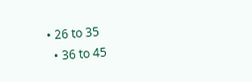• 26 to 35
  • 36 to 45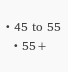• 45 to 55
  • 55+